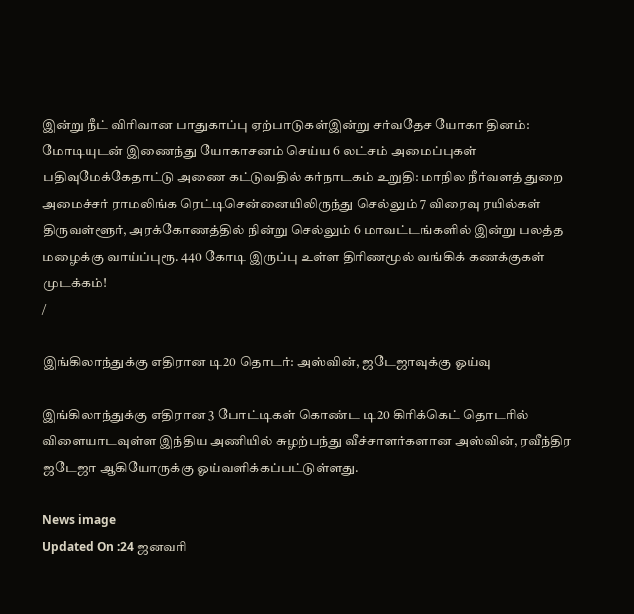இன்று நீட் விரிவான பாதுகாப்பு ஏற்பாடுகள்இன்று சர்வதேச யோகா தினம்: மோடியுடன் இணைந்து யோகாசனம் செய்ய 6 லட்சம் அமைப்புகள் பதிவுமேக்கேதாட்டு அணை கட்டுவதில் கர்நாடகம் உறுதி: மாநில நீர்வளத் துறை அமைச்சர் ராமலிங்க ரெட்டிசென்னையிலிருந்து செல்லும் 7 விரைவு ரயில்கள் திருவள்ளூர், அரக்கோணத்தில் நின்று செல்லும் 6 மாவட்டங்களில் இன்று பலத்த மழைக்கு வாய்ப்புரூ. 440 கோடி இருப்பு உள்ள திரிணமூல் வங்கிக் கணக்குகள் முடக்கம்!
/

இங்கிலாந்துக்கு எதிரான டி20 தொடர்: அஸ்வின், ஜடேஜாவுக்கு ஓய்வு

இங்கிலாந்துக்கு எதிரான 3 போட்டிகள் கொண்ட டி20 கிரிக்கெட் தொடரில் விளையாடவுள்ள இந்திய அணியில் சுழற்பந்து வீச்சாளர்களான அஸ்வின், ரவீந்திர ஜடேஜா ஆகியோருக்கு ஓய்வளிக்கப்பட்டுள்ளது.

News image
Updated On :24 ஜனவரி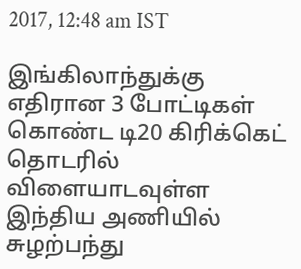2017, 12:48 am IST

இங்கிலாந்துக்கு எதிரான 3 போட்டிகள் கொண்ட டி20 கிரிக்கெட் தொடரில் விளையாடவுள்ள இந்திய அணியில் சுழற்பந்து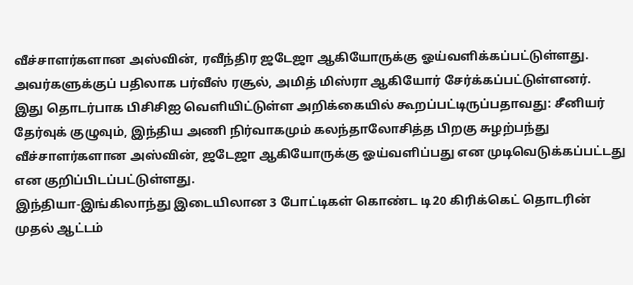வீச்சாளர்களான அஸ்வின், ரவீந்திர ஜடேஜா ஆகியோருக்கு ஓய்வளிக்கப்பட்டுள்ளது.
அவர்களுக்குப் பதிலாக பர்வீஸ் ரசூல், அமித் மிஸ்ரா ஆகியோர் சேர்க்கப்பட்டுள்ளனர்.
இது தொடர்பாக பிசிசிஐ வெளியிட்டுள்ள அறிக்கையில் கூறப்பட்டிருப்பதாவது: சீனியர் தேர்வுக் குழுவும், இந்திய அணி நிர்வாகமும் கலந்தாலோசித்த பிறகு சுழற்பந்து வீச்சாளர்களான அஸ்வின், ஜடேஜா ஆகியோருக்கு ஓய்வளிப்பது என முடிவெடுக்கப்பட்டது என குறிப்பிடப்பட்டுள்ளது.
இந்தியா-இங்கிலாந்து இடையிலான 3 போட்டிகள் கொண்ட டி20 கிரிக்கெட் தொடரின் முதல் ஆட்டம்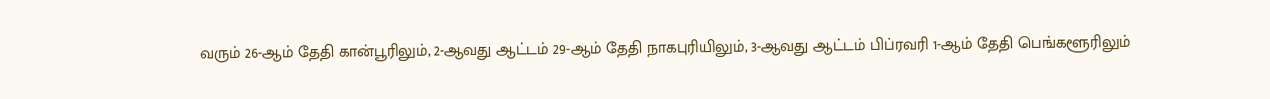வரும் 26-ஆம் தேதி கான்பூரிலும், 2-ஆவது ஆட்டம் 29-ஆம் தேதி நாகபுரியிலும், 3-ஆவது ஆட்டம் பிப்ரவரி 1-ஆம் தேதி பெங்களூரிலும்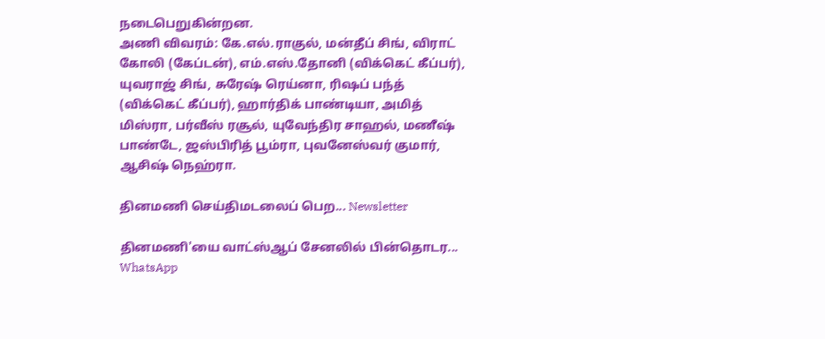நடைபெறுகின்றன.
அணி விவரம்: கே.எல்.ராகுல், மன்தீப் சிங், விராட் கோலி (கேப்டன்), எம்.எஸ்.தோனி (விக்கெட் கீப்பர்), யுவராஜ் சிங், சுரேஷ் ரெய்னா, ரிஷப் பந்த் (விக்கெட் கீப்பர்), ஹார்திக் பாண்டியா, அமித் மிஸ்ரா, பர்வீஸ் ரசூல், யுவேந்திர சாஹல், மணீஷ் பாண்டே, ஜஸ்பிரித் பூம்ரா, புவனேஸ்வர் குமார், ஆசிஷ் நெஹ்ரா.

தினமணி செய்திமடலைப் பெற... Newsletter

தினமணி'யை வாட்ஸ்ஆப் சேனலில் பின்தொடர... WhatsApp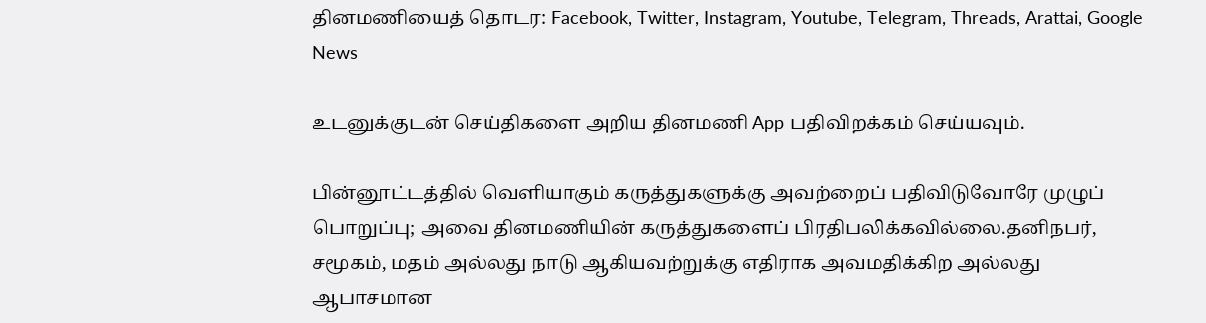தினமணியைத் தொடர: Facebook, Twitter, Instagram, Youtube, Telegram, Threads, Arattai, Google News

உடனுக்குடன் செய்திகளை அறிய தினமணி App பதிவிறக்கம் செய்யவும்.

பின்னூட்டத்தில் வெளியாகும் கருத்துகளுக்கு அவற்றைப் பதிவிடுவோரே முழுப் பொறுப்பு; அவை தினமணியின் கருத்துகளைப் பிரதிபலிக்கவில்லை.தனிநபர், சமூகம், மதம் அல்லது நாடு ஆகியவற்றுக்கு எதிராக அவமதிக்கிற அல்லது ஆபாசமான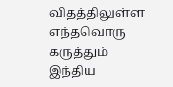விதத்திலுள்ள எந்தவொரு கருத்தும் இந்திய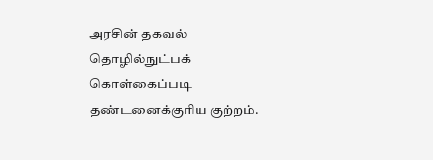அரசின் தகவல் தொழில்நுட்பக் கொள்கைப்படி தண்டனைக்குரிய குற்றம்.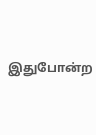இதுபோன்ற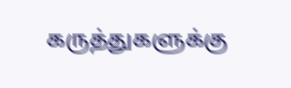கருத்துகளுக்கு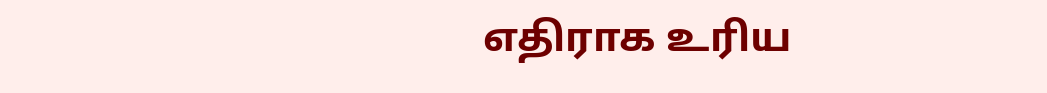எதிராக உரிய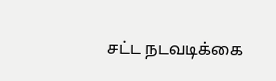சட்ட நடவடிக்கை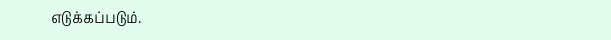எடுக்கப்படும்.